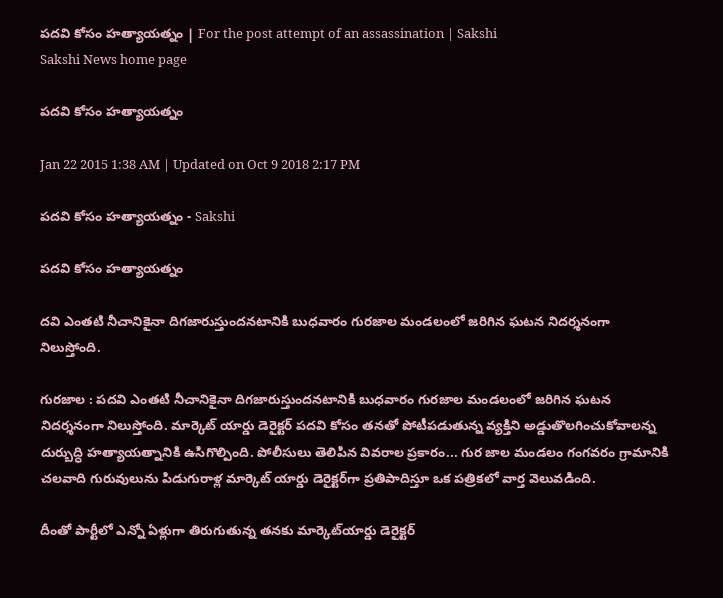పదవి కోసం హత్యాయత్నం | For the post attempt of an assassination | Sakshi
Sakshi News home page

పదవి కోసం హత్యాయత్నం

Jan 22 2015 1:38 AM | Updated on Oct 9 2018 2:17 PM

పదవి కోసం హత్యాయత్నం - Sakshi

పదవి కోసం హత్యాయత్నం

దవి ఎంతటి నీచానికైనా దిగజారుస్తుందనటానికి బుధవారం గురజాల మండలంలో జరిగిన ఘటన నిదర్శనంగా నిలుస్తోంది.

గురజాల : పదవి ఎంతటి నీచానికైనా దిగజారుస్తుందనటానికి బుధవారం గురజాల మండలంలో జరిగిన ఘటన నిదర్శనంగా నిలుస్తోంది. మార్కెట్ యార్డు డెరైక్టర్ పదవి కోసం తనతో పోటీపడుతున్న వ్యక్తిని అడ్డుతొలగించుకోవాలన్న దుర్బుద్ధి హత్యాయత్నానికి ఉసిగొల్పింది. పోలీసులు తెలిపిన వివరాల ప్రకారం... గుర జాల మండలం గంగవరం గ్రామానికి చలవాది గురువులును పిడుగురాళ్ల మార్కెట్ యార్డు డెరైక్టర్‌గా ప్రతిపాదిస్తూ ఒక పత్రికలో వార్త వెలువడింది.

దీంతో పార్టీలో ఎన్నో ఏళ్లుగా తిరుగుతున్న తనకు మార్కెట్‌యార్డు డెరైక్టర్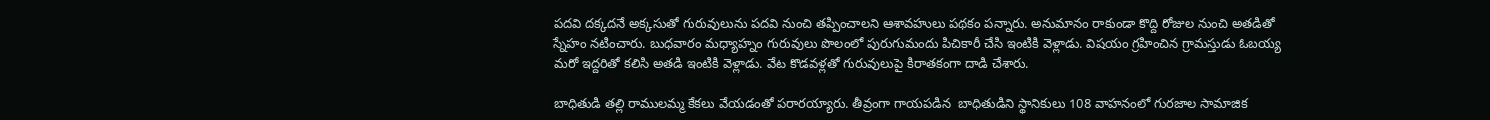పదవి దక్కదనే అక్కసుతో గురువులును పదవి నుంచి తప్పించాలని ఆశావహులు పథకం పన్నారు. అనుమానం రాకుండా కొద్ది రోజుల నుంచి అతడితో స్నేహం నటించారు. బుధవారం మధ్యాహ్నం గురువులు పొలంలో పురుగుమందు పిచికారీ చేసి ఇంటికి వెళ్లాడు. విషయం గ్రహించిన గ్రామస్తుడు ఓబయ్య మరో ఇద్దరితో కలిసి అతడి ఇంటికి వెళ్లాడు. వేట కొడవళ్లతో గురువులుపై కిరాతకంగా దాడి చేశారు.

బాధితుడి తల్లి రాములమ్మ కేకలు వేయడంతో పరారయ్యారు. తీవ్రంగా గాయపడిన  బాధితుడిని స్థానికులు 108 వాహనంలో గురజాల సామాజిక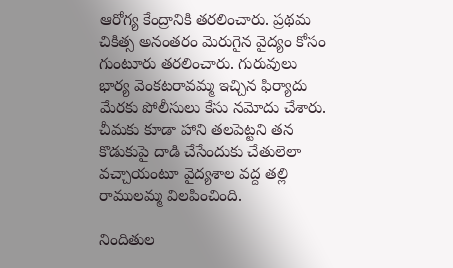ఆరోగ్య కేంద్రానికి తరలించారు. ప్రథమ చికిత్స అనంతరం మెరుగైన వైద్యం కోసం గుంటూరు తరలించారు. గురువులు భార్య వెంకటరావమ్మ ఇచ్చిన ఫిర్యాదు మేరకు పోలీసులు కేసు నమోదు చేశారు.  చీమకు కూడా హాని తలపెట్టని తన కొడుకుపై దాడి చేసేందుకు చేతులెలా వచ్చాయంటూ వైద్యశాల వద్ద తల్లి రాములమ్మ విలపించింది.

నిందితుల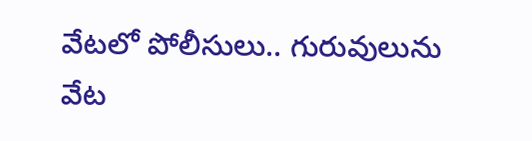వేటలో పోలీసులు.. గురువులును వేట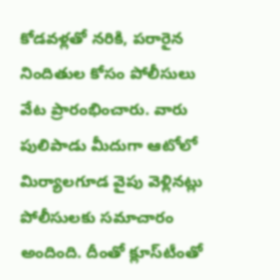కోడవళ్లతో నరికి, పరారైన నిందితుల కోసం పోలీసులు వేట ప్రారంభించారు. వారు పులిపాడు మీదుగా ఆటోలో మిర్యాలగూడ వైపు వెళ్లినట్లు పోలీసులకు సమాచారం అందింది. దీంతో క్లూస్‌టీంతో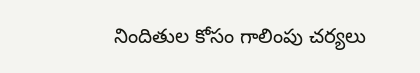నిందితుల కోసం గాలింపు చర్యలు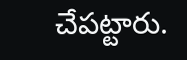చేపట్టారు.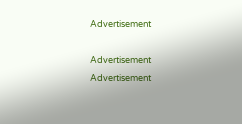Advertisement

Advertisement
Advertisement